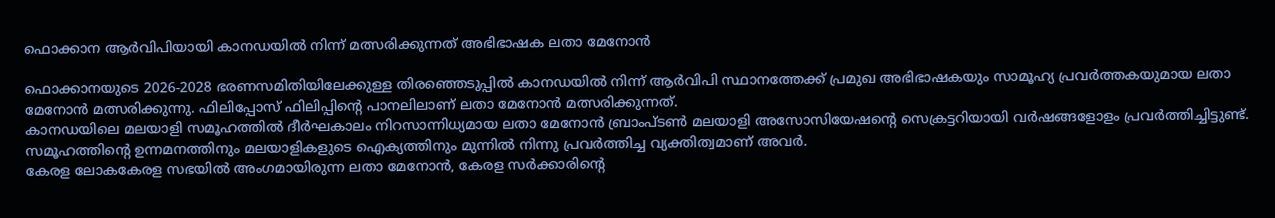ഫൊക്കാന ആർവിപിയായി കാനഡയിൽ നിന്ന് മത്സരിക്കുന്നത് അഭിഭാഷക ലതാ മേനോൻ

ഫൊക്കാനയുടെ 2026-2028 ഭരണസമിതിയിലേക്കുള്ള തിരഞ്ഞെടുപ്പിൽ കാനഡയിൽ നിന്ന് ആർവിപി സ്ഥാനത്തേക്ക് പ്രമുഖ അഭിഭാഷകയും സാമൂഹ്യ പ്രവർത്തകയുമായ ലതാ മേനോൻ മത്സരിക്കുന്നു. ഫിലിപ്പോസ് ഫിലിപ്പിന്റെ പാനലിലാണ് ലതാ മേനോൻ മത്സരിക്കുന്നത്.
കാനഡയിലെ മലയാളി സമൂഹത്തിൽ ദീർഘകാലം നിറസാന്നിധ്യമായ ലതാ മേനോൻ ബ്രാംപ്ടൺ മലയാളി അസോസിയേഷന്റെ സെക്രട്ടറിയായി വർഷങ്ങളോളം പ്രവർത്തിച്ചിട്ടുണ്ട്. സമൂഹത്തിന്റെ ഉന്നമനത്തിനും മലയാളികളുടെ ഐക്യത്തിനും മുന്നിൽ നിന്നു പ്രവർത്തിച്ച വ്യക്തിത്വമാണ് അവർ.
കേരള ലോകകേരള സഭയിൽ അംഗമായിരുന്ന ലതാ മേനോൻ, കേരള സർക്കാരിന്റെ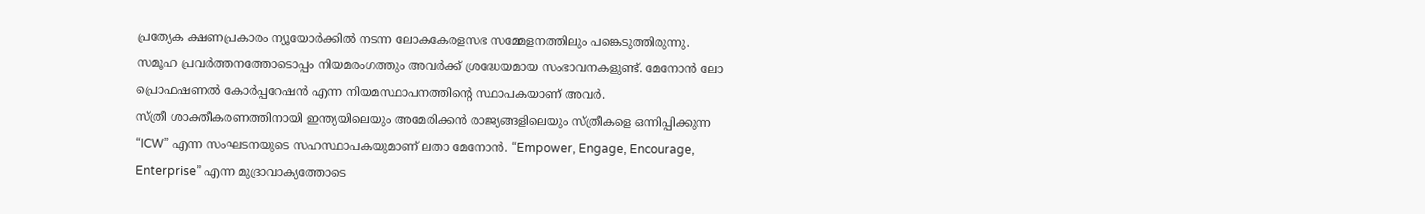പ്രത്യേക ക്ഷണപ്രകാരം ന്യൂയോർക്കിൽ നടന്ന ലോകകേരളസഭ സമ്മേളനത്തിലും പങ്കെടുത്തിരുന്നു. സമൂഹ പ്രവർത്തനത്തോടൊപ്പം നിയമരംഗത്തും അവർക്ക് ശ്രദ്ധേയമായ സംഭാവനകളുണ്ട്. മേനോൻ ലോ പ്രൊഫഷണൽ കോർപ്പറേഷൻ എന്ന നിയമസ്ഥാപനത്തിന്റെ സ്ഥാപകയാണ് അവർ.
സ്ത്രീ ശാക്തീകരണത്തിനായി ഇന്ത്യയിലെയും അമേരിക്കൻ രാജ്യങ്ങളിലെയും സ്ത്രീകളെ ഒന്നിപ്പിക്കുന്ന “ICW” എന്ന സംഘടനയുടെ സഹസ്ഥാപകയുമാണ് ലതാ മേനോൻ. “Empower, Engage, Encourage, Enterprise” എന്ന മുദ്രാവാക്യത്തോടെ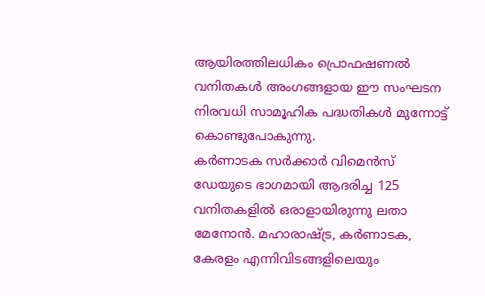ആയിരത്തിലധികം പ്രൊഫഷണൽ വനിതകൾ അംഗങ്ങളായ ഈ സംഘടന നിരവധി സാമൂഹിക പദ്ധതികൾ മുന്നോട്ട് കൊണ്ടുപോകുന്നു.
കർണാടക സർക്കാർ വിമെൻസ് ഡേയുടെ ഭാഗമായി ആദരിച്ച 125 വനിതകളിൽ ഒരാളായിരുന്നു ലതാ മേനോൻ. മഹാരാഷ്ട്ര, കർണാടക, കേരളം എന്നിവിടങ്ങളിലെയും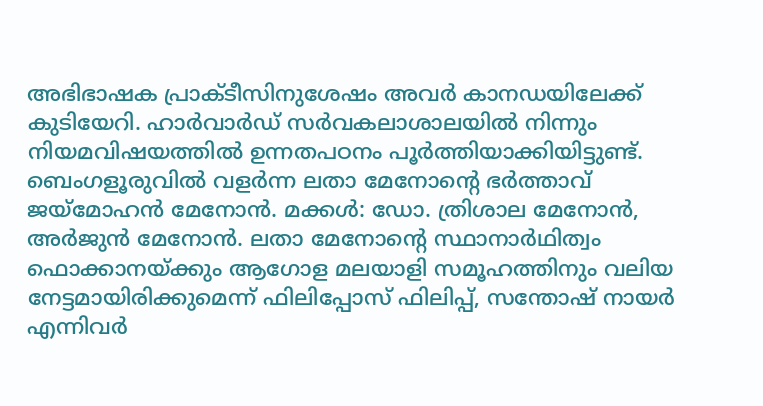അഭിഭാഷക പ്രാക്ടീസിനുശേഷം അവർ കാനഡയിലേക്ക് കുടിയേറി. ഹാർവാർഡ് സർവകലാശാലയിൽ നിന്നും നിയമവിഷയത്തിൽ ഉന്നതപഠനം പൂർത്തിയാക്കിയിട്ടുണ്ട്.
ബെംഗളൂരുവിൽ വളർന്ന ലതാ മേനോന്റെ ഭർത്താവ് ജയ്മോഹൻ മേനോൻ. മക്കൾ: ഡോ. ത്രിശാല മേനോൻ, അർജുൻ മേനോൻ. ലതാ മേനോന്റെ സ്ഥാനാർഥിത്വം ഫൊക്കാനയ്ക്കും ആഗോള മലയാളി സമൂഹത്തിനും വലിയ നേട്ടമായിരിക്കുമെന്ന് ഫിലിപ്പോസ് ഫിലിപ്പ്, സന്തോഷ് നായർ എന്നിവർ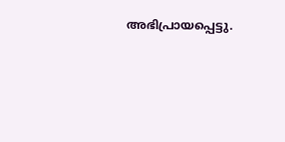അഭിപ്രായപ്പെട്ടു.